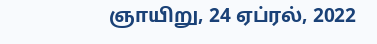ஞாயிறு, 24 ஏப்ரல், 2022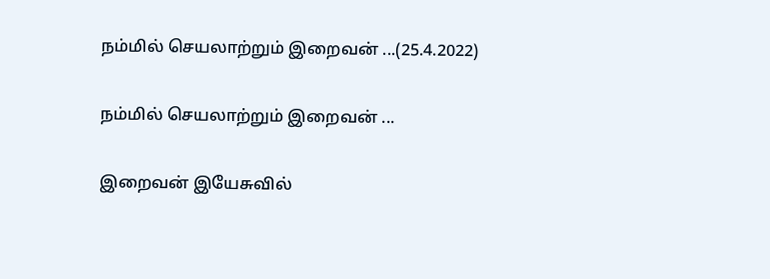நம்மில் செயலாற்றும் இறைவன் ...(25.4.2022)

நம்மில் செயலாற்றும் இறைவன் ...

இறைவன் இயேசுவில்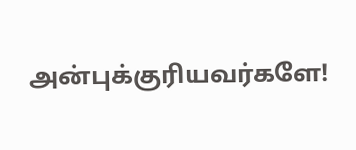அன்புக்குரியவர்களே!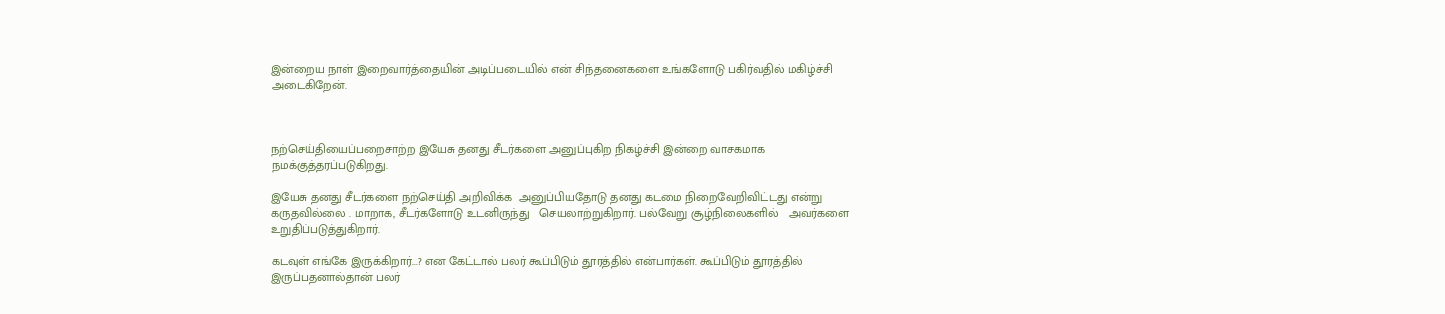இன்றைய நாள் இறைவார்த்தையின் அடிப்படையில் என் சிந்தனைகளை உங்களோடு பகிர்வதில் மகிழ்ச்சி அடைகிறேன்.



நற்செய்தியைப்பறைசாற்ற இயேசு தனது சீடர்களை அனுப்புகிற நிகழ்ச்சி இன்றை வாசகமாக நமக்குத்தரப்படுகிறது.

இயேசு தனது சீடர்களை நற்செய்தி அறிவிக்க  அனுப்பியதோடு தனது கடமை நிறைவேறிவிட்டது என்று கருதவில்லை . மாறாக, சீடர்களோடு உடனிருந்து   செயலாற்றுகிறார். பல்வேறு சூழ்நிலைகளில்   அவர்களை உறுதிப்படுத்துகிறார்.

கடவுள் எங்கே இருக்கிறார்...? என கேட்டால் பலர் கூப்பிடும் தூரத்தில் என்பார்கள். கூப்பிடும் தூரத்தில் இருப்பதனால்தான் பலர்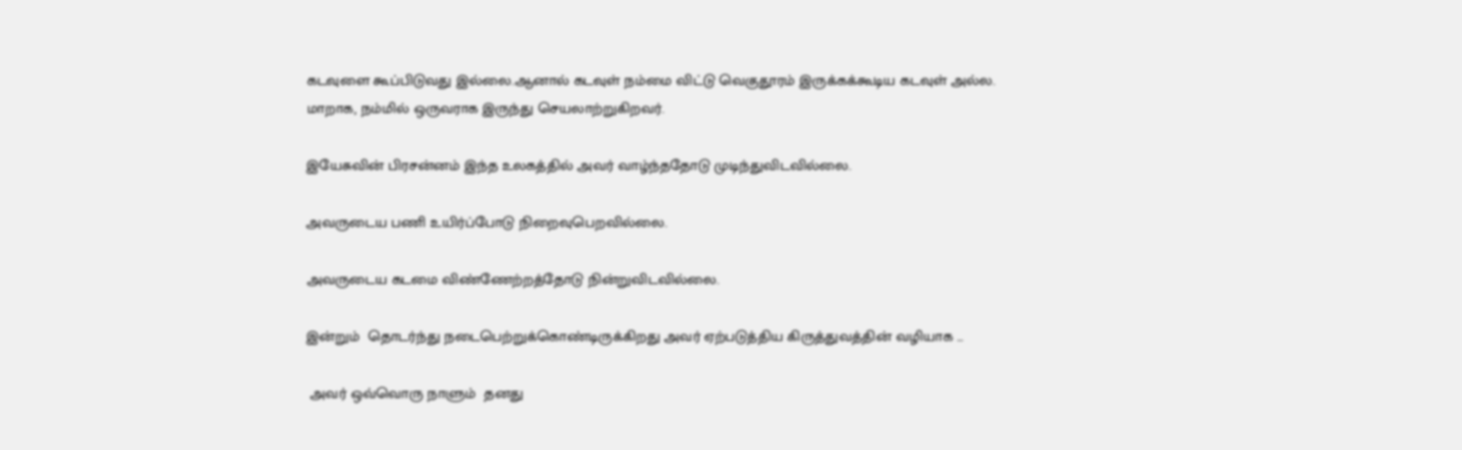கடவுளை கூப்பிடுவது இல்லை.ஆனால் கடவுள் நம்மை விட்டு வெகுதூரம் இருக்கக்கூடிய கடவுள் அல்ல. மாறாக, நம்மில் ஒருவராக இருந்து செயலாற்றுகிறவர்.

இயேசுவின் பிரசன்னம் இந்த உலகத்தில் அவர் வாழ்ந்ததோடு முடிந்துவிடவில்லை.

அவருடைய பணி உயிர்ப்போடு நிறைவுபெறவில்லை.

அவருடைய கடமை விண்ணேற்றத்தோடு நின்றுவிடவில்லை.

இன்றும்  தொடர்ந்து நடைபெற்றுக்கொண்டிருக்கிறது அவர் ஏற்படுத்திய கிருத்துவத்தின் வழியாக ...

 அவர் ஒவ்வொரு நாளும்  தனது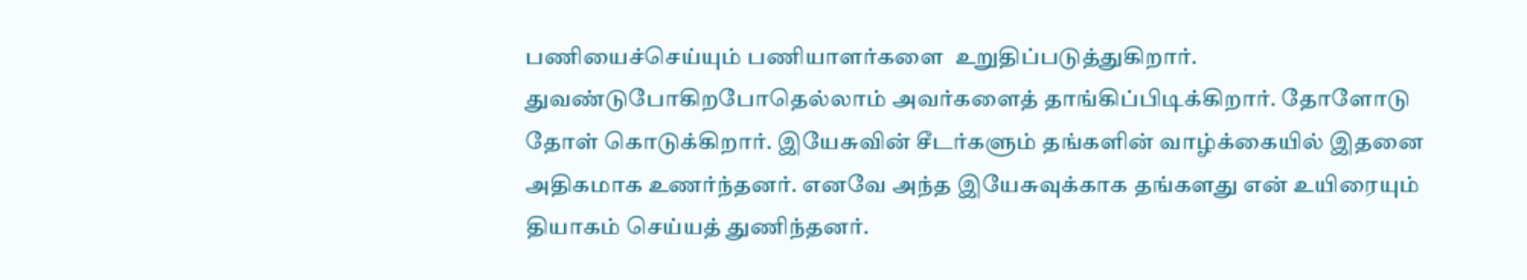பணியைச்செய்யும் பணியாளர்களை  உறுதிப்படுத்துகிறார். துவண்டுபோகிறபோதெல்லாம் அவர்களைத் தாங்கிப்பிடிக்கிறார். தோளோடு தோள் கொடுக்கிறார். இயேசுவின் சீடர்களும் தங்களின் வாழ்க்கையில் இதனை அதிகமாக உணர்ந்தனர். எனவே அந்த இயேசுவுக்காக தங்களது என் உயிரையும் தியாகம் செய்யத் துணிந்தனர்.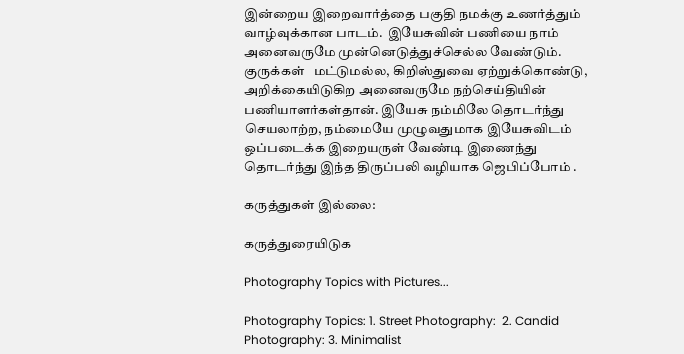இன்றைய இறைவார்த்தை பகுதி நமக்கு உணர்த்தும் வாழ்வுக்கான பாடம்.  இயேசுவின் பணியை நாம் அனைவருமே முன்னெடுத்துச்செல்ல வேண்டும். குருக்கள்   மட்டுமல்ல, கிறிஸ்துவை ஏற்றுக்கொண்டு, அறிக்கையிடுகிற அனைவருமே நற்செய்தியின் பணியாளர்கள்தான். இயேசு நம்மிலே தொடர்ந்து செயலாற்ற, நம்மையே முழுவதுமாக இயேசுவிடம் ஒப்படைக்க இறையருள் வேண்டி இணைந்து தொடர்ந்து இந்த திருப்பலி வழியாக ஜெபிப்போம் .

கருத்துகள் இல்லை:

கருத்துரையிடுக

Photography Topics with Pictures...

Photography Topics: 1. Street Photography:  2. Candid Photography: 3. Minimalist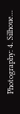Photography: 4. Silhoue...